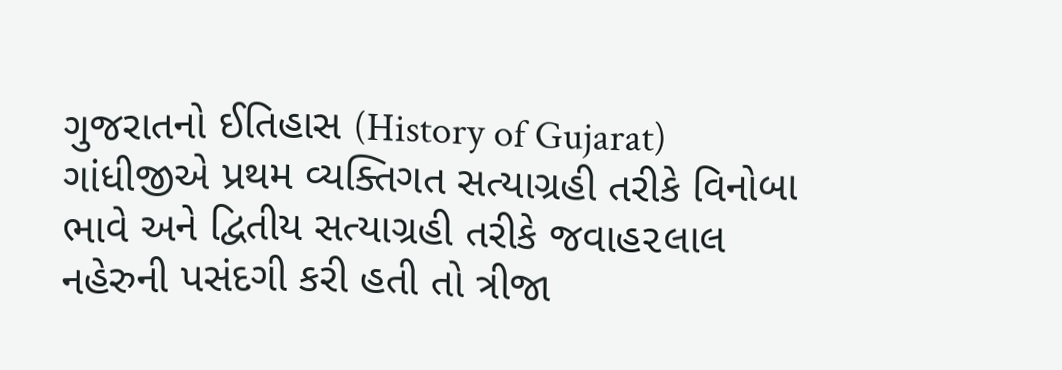ગુજરાતનો ઈતિહાસ (History of Gujarat)
ગાંધીજીએ પ્રથમ વ્યક્તિગત સત્યાગ્રહી તરીકે વિનોબા ભાવે અને દ્વિતીય સત્યાગ્રહી તરીકે જવાહ૨લાલ નહેરુની પસંદગી કરી હતી તો ત્રીજા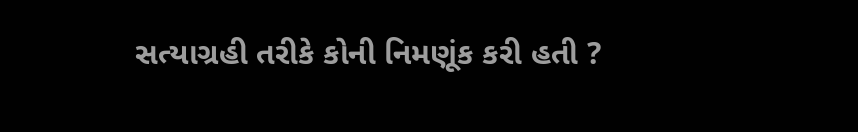સત્યાગ્રહી તરીકે કોની નિમણૂંક કરી હતી ?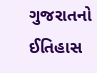ગુજરાતનો ઈતિહાસ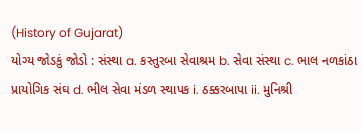(History of Gujarat)
યોગ્ય જોડકું જોડો : સંસ્થા a. કસ્તુરબા સેવાશ્રમ b. સેવા સંસ્થા c. ભાલ નળકાંઠા પ્રાયોગિક સંઘ d. ભીલ સેવા મંડળ સ્થાપક i. ઠક્કરબાપા ii. મુનિશ્રી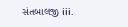સંતબાલજી iii.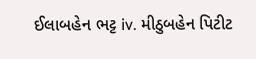ઈલાબહેન ભટ્ટ iv. મીઠુબહેન પિટીટ